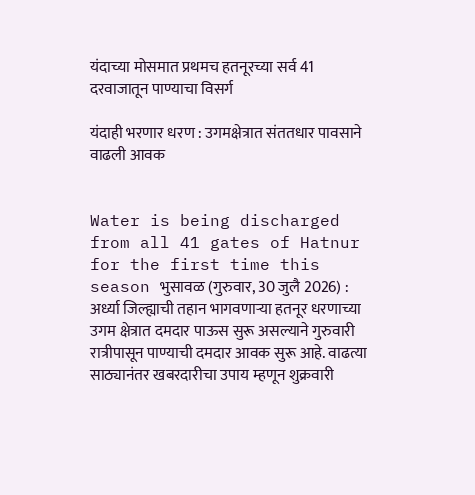यंदाच्या मोसमात प्रथमच हतनूरच्या सर्व 41 दरवाजातून पाण्याचा विसर्ग

यंदाही भरणार धरण : उगमक्षेत्रात संततधार पावसाने वाढली आवक


Water is being discharged from all 41 gates of Hatnur for the first time this season भुसावळ (गुरुवार, 30 जुलै 2026) : अर्ध्या जिल्ह्याची तहान भागवणार्‍या हतनूर धरणाच्या उगम क्षेत्रात दमदार पाऊस सुरू असल्याने गुरुवारी रात्रीपासून पाण्याची दमदार आवक सुरू आहे. वाढत्या साठ्यानंतर खबरदारीचा उपाय म्हणून शुक्रवारी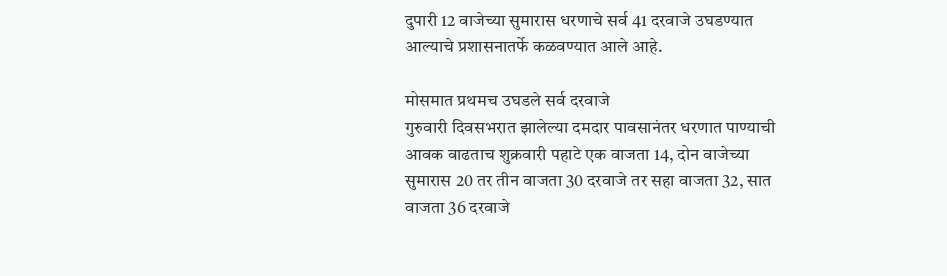दुपारी 12 वाजेच्या सुमारास धरणाचे सर्व 41 दरवाजे उघडण्यात आल्याचे प्रशासनातर्फे कळवण्यात आले आहे.

मोसमात प्रथमच उघडले सर्व दरवाजे
गुरुवारी दिवसभरात झालेल्या दमदार पावसानंतर धरणात पाण्याची आवक वाढताच शुक्रवारी पहाटे एक वाजता 14, दोन वाजेच्या सुमारास 20 तर तीन वाजता 30 दरवाजे तर सहा वाजता 32, सात वाजता 36 दरवाजे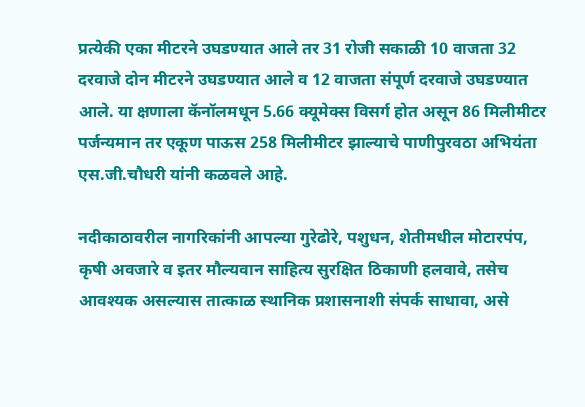प्रत्येकी एका मीटरने उघडण्यात आले तर 31 रोजी सकाळी 10 वाजता 32 दरवाजे दोन मीटरने उघडण्यात आले व 12 वाजता संपूर्ण दरवाजे उघडण्यात आले. या क्षणाला कॅनॉलमधून 5.66 क्यूमेक्स विसर्ग होत असून 86 मिलीमीटर पर्जन्यमान तर एकूण पाऊस 258 मिलीमीटर झाल्याचे पाणीपुरवठा अभियंता एस.जी.चौधरी यांनी कळवले आहे.

नदीकाठावरील नागरिकांनी आपल्या गुरेढोरे, पशुधन, शेतीमधील मोटारपंप, कृषी अवजारे व इतर मौल्यवान साहित्य सुरक्षित ठिकाणी हलवावे, तसेच आवश्यक असल्यास तात्काळ स्थानिक प्रशासनाशी संपर्क साधावा, असे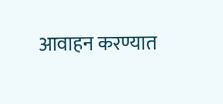आवाहन करण्यात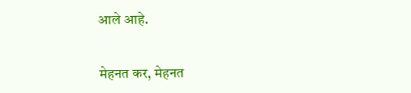आले आहे.


मेहनत कर, मेहनत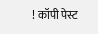! कॉपी पेस्ट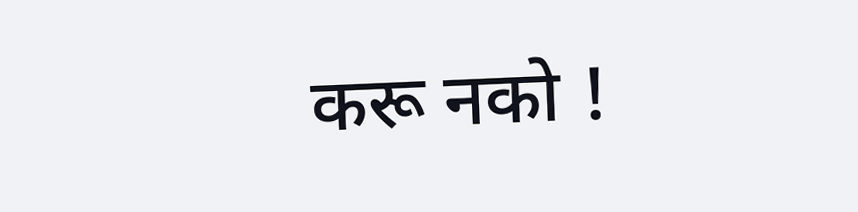करू नको !